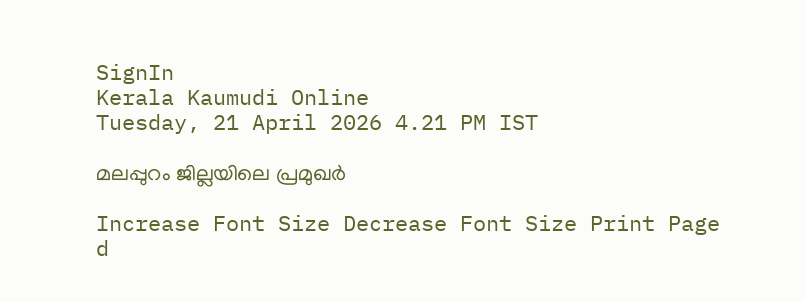SignIn
Kerala Kaumudi Online
Tuesday, 21 April 2026 4.21 PM IST

മലപ്പുറം ജില്ലയിലെ പ്രമുഖർ

Increase Font Size Decrease Font Size Print Page
d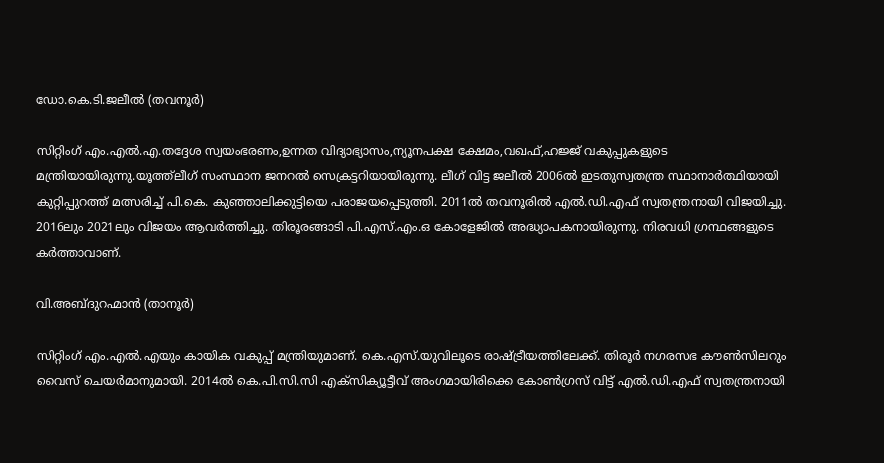ഡോ.കെ.ടി.ജലീൽ (തവനൂർ)

സിറ്റിംഗ് എം.എൽ.എ.തദ്ദേശ സ്വയംഭരണം,ഉന്നത വിദ്യാഭ്യാസം,ന്യൂനപക്ഷ ക്ഷേമം,വഖഫ്,ഹജ്ജ് വകുപ്പുകളുടെ മന്ത്രിയായിരുന്നു.യൂത്ത്‌ലീഗ് സംസ്ഥാന ജനറൽ സെക്രട്ടറിയായിരുന്നു. ലീഗ് വിട്ട ജലീൽ 2006ൽ ഇടതുസ്വതന്ത്ര സ്ഥാനാർത്ഥിയായി കുറ്റിപ്പുറത്ത് മത്സരിച്ച് പി.കെ. കുഞ്ഞാലിക്കുട്ടിയെ പരാജയപ്പെടുത്തി. 2011ൽ തവനൂരിൽ എൽ.ഡി.എഫ് സ്വതന്ത്രനായി വിജയിച്ചു. 2016ലും 2021ലും വിജയം ആവർത്തിച്ചു. തിരൂരങ്ങാടി പി.എസ്.എം.ഒ കോളേജിൽ അദ്ധ്യാപകനായിരുന്നു. നിരവധി ഗ്രന്ഥങ്ങളുടെ കർത്താവാണ്.

വി.അബ്ദുറഹ്മാൻ (താനൂർ)

സിറ്റിംഗ് എം.എൽ.എയും കായിക വകുപ്പ് മന്ത്രിയുമാണ്. കെ.എസ്.യുവിലൂടെ രാഷ്ട്രീയത്തിലേക്ക്. തിരൂർ നഗരസഭ കൗൺസിലറും വൈസ് ചെയർമാനുമായി. 2014ൽ കെ.പി.സി.സി എക്സിക്യൂട്ടീവ് അംഗമായിരിക്കെ കോൺഗ്രസ് വിട്ട് എൽ.ഡി.എഫ് സ്വതന്ത്രനായി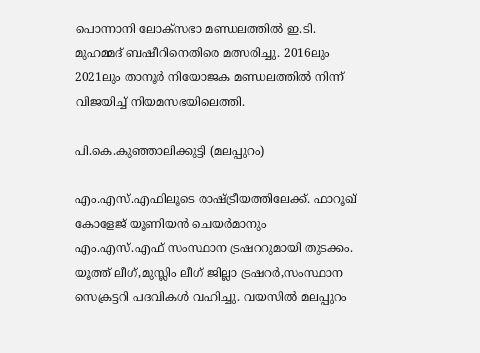പൊന്നാനി ലോക്‌സഭാ മണ്ഡലത്തിൽ ഇ.ടി. മുഹമ്മദ് ബഷീറിനെതിരെ മത്സരിച്ചു. 2016ലും 2021ലും താനൂർ നിയോജക മണ്ഡലത്തിൽ നിന്ന് വിജയിച്ച് നിയമസഭയിലെത്തി.

പി.കെ.കുഞ്ഞാലിക്കുട്ടി (മലപ്പുറം)

എം.എസ്.എഫിലൂടെ രാഷ്ട്രീയത്തിലേക്ക്. ഫാറൂഖ് കോളേജ് യൂണിയൻ ചെയർമാനും എം.എസ്.എഫ് സംസ്ഥാന ട്രഷററുമായി തുടക്കം. യൂത്ത് ലീഗ്,മുസ്ലിം ലീഗ് ജില്ലാ ട്രഷറർ,സംസ്ഥാന സെക്രട്ടറി പദവികൾ വഹിച്ചു. വയസിൽ മലപ്പുറം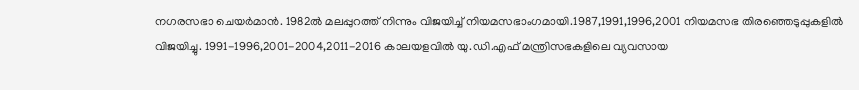നഗരസഭാ ചെയർമാൻ. 1982ൽ മലപ്പുറത്ത് നിന്നും വിജയിച്ച് നിയമസഭാംഗമായി.1987,1991,1996,2001 നിയമസഭ തിരഞ്ഞെടുപ്പുകളിൽ വിജയിച്ചു. 1991-1996,2001-2004,2011-2016 കാലയളവിൽ യു.ഡി.എഫ് മന്ത്രിസഭകളിലെ വ്യവസായ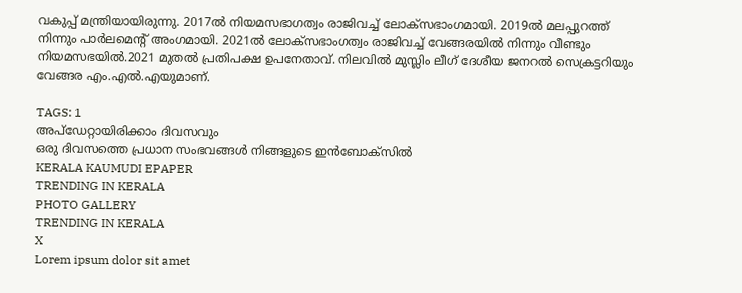വകുപ്പ് മന്ത്രിയായിരുന്നു. 2017ൽ നിയമസഭാഗത്വം രാജിവച്ച് ലോക്സഭാംഗമായി. 2019ൽ മലപ്പുറത്ത് നിന്നും പാർലമെന്റ് അംഗമായി. 2021ൽ ലോക്സഭാംഗത്വം രാജിവച്ച് വേങ്ങരയിൽ നിന്നും വീണ്ടും നിയമസഭയിൽ.2021 മുതൽ പ്രതിപക്ഷ ഉപനേതാവ്. നിലവിൽ മുസ്ലിം ലീഗ് ദേശീയ ജനറൽ സെക്രട്ടറിയും വേങ്ങര എം.എൽ.എയുമാണ്.

TAGS: 1
അപ്ഡേറ്റായിരിക്കാം ദിവസവും
ഒരു ദിവസത്തെ പ്രധാന സംഭവങ്ങൾ നിങ്ങളുടെ ഇൻബോക്സിൽ
KERALA KAUMUDI EPAPER
TRENDING IN KERALA
PHOTO GALLERY
TRENDING IN KERALA
X
Lorem ipsum dolor sit amet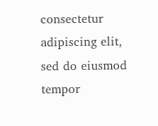consectetur adipiscing elit, sed do eiusmod tempor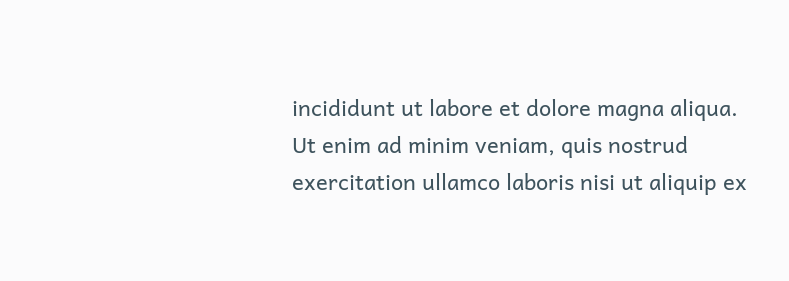incididunt ut labore et dolore magna aliqua. Ut enim ad minim veniam, quis nostrud exercitation ullamco laboris nisi ut aliquip ex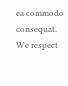ea commodo consequat.
We respect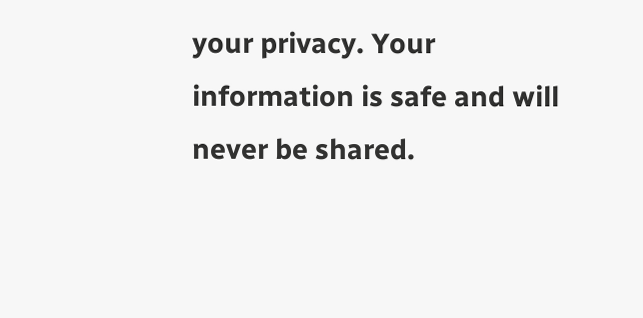your privacy. Your information is safe and will never be shared.